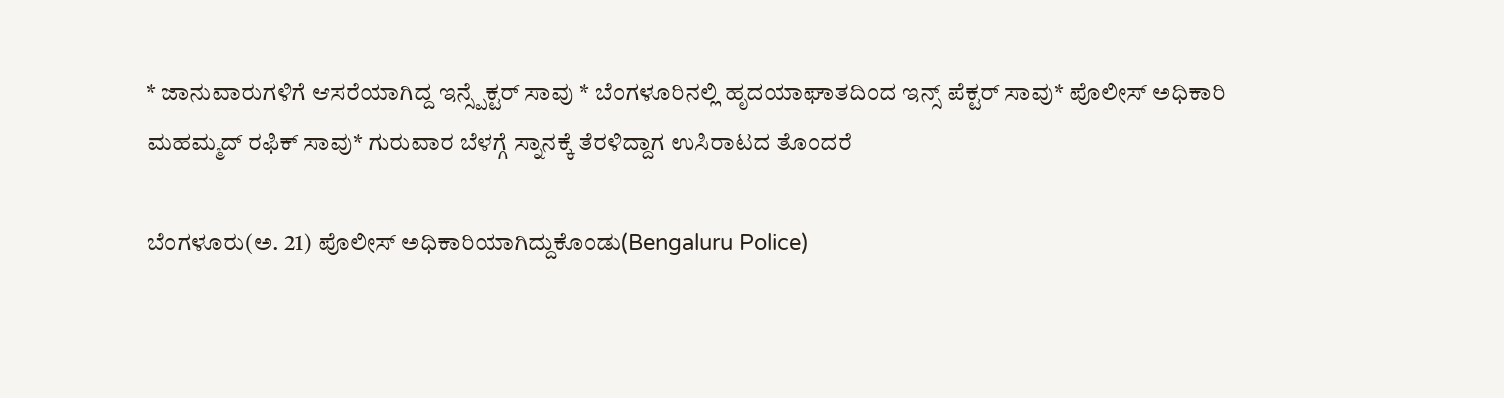* ಜಾನುವಾರುಗಳಿಗೆ ಆಸರೆಯಾಗಿದ್ದ ಇನ್ಸ್ಪೆಕ್ಟರ್ ಸಾವು * ಬೆಂಗಳೂರಿನಲ್ಲಿ ಹೃದಯಾಘಾತದಿಂದ ಇನ್ಸ್ ಪೆಕ್ಟರ್ ಸಾವು* ಪೊಲೀಸ್ ಅಧಿಕಾರಿ ಮಹಮ್ಮದ್ ರಫಿಕ್ ಸಾವು* ಗುರುವಾರ ಬೆಳಗ್ಗೆ ಸ್ನಾನಕ್ಕೆ ತೆರಳಿದ್ದಾಗ ಉಸಿರಾಟದ ತೊಂದರೆ

ಬೆಂಗಳೂರು(ಅ. 21) ಪೊಲೀಸ್ ಅಧಿಕಾರಿಯಾಗಿದ್ದುಕೊಂಡು(Bengaluru Police)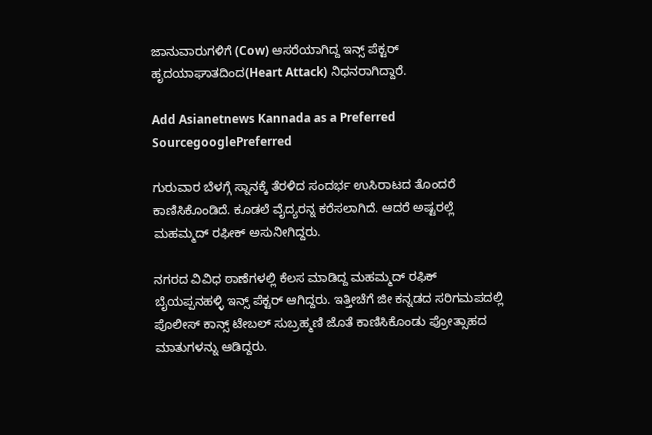ಜಾನುವಾರುಗಳಿಗೆ (Cow) ಆಸರೆಯಾಗಿದ್ದ ಇನ್ಸ್ ಪೆಕ್ಟರ್ ಹೃದಯಾಘಾತದಿಂದ(Heart Attack) ನಿಧನರಾಗಿದ್ದಾರೆ.

Add Asianetnews Kannada as a Preferred SourcegooglePreferred

ಗುರುವಾರ ಬೆಳಗ್ಗೆ ಸ್ನಾನಕ್ಕೆ ತೆರಳಿದ ಸಂದರ್ಭ ಉಸಿರಾಟದ ತೊಂದರೆ ಕಾಣಿಸಿಕೊಂಡಿದೆ. ಕೂಡಲೆ ವೈದ್ಯರನ್ನ ಕರೆಸಲಾಗಿದೆ. ಆದರೆ ಅಷ್ಟರಲ್ಲೆ ಮಹಮ್ಮದ್ ರಫೀಕ್ ಅಸುನೀಗಿದ್ದರು.

ನಗರದ ವಿವಿಧ ಠಾಣೆಗಳಲ್ಲಿ ಕೆಲಸ ಮಾಡಿದ್ದ ಮಹಮ್ಮದ್ ರಫಿಕ್ ಬೈಯಪ್ಪನಹಳ್ಳಿ ಇನ್ಸ್ ಪೆಕ್ಟರ್ ಆಗಿದ್ದರು. ಇತ್ತೀಚೆಗೆ ಜೀ ಕನ್ನಡದ ಸರಿಗಮಪದಲ್ಲಿ ಪೊಲೀಸ್ ಕಾನ್ಸ್ ಟೇಬಲ್ ಸುಬ್ರಹ್ಮಣಿ ಜೊತೆ ಕಾಣಿಸಿಕೊಂಡು ಪ್ರೋತ್ಸಾಹದ ಮಾತುಗಳನ್ನು ಆಡಿದ್ದರು.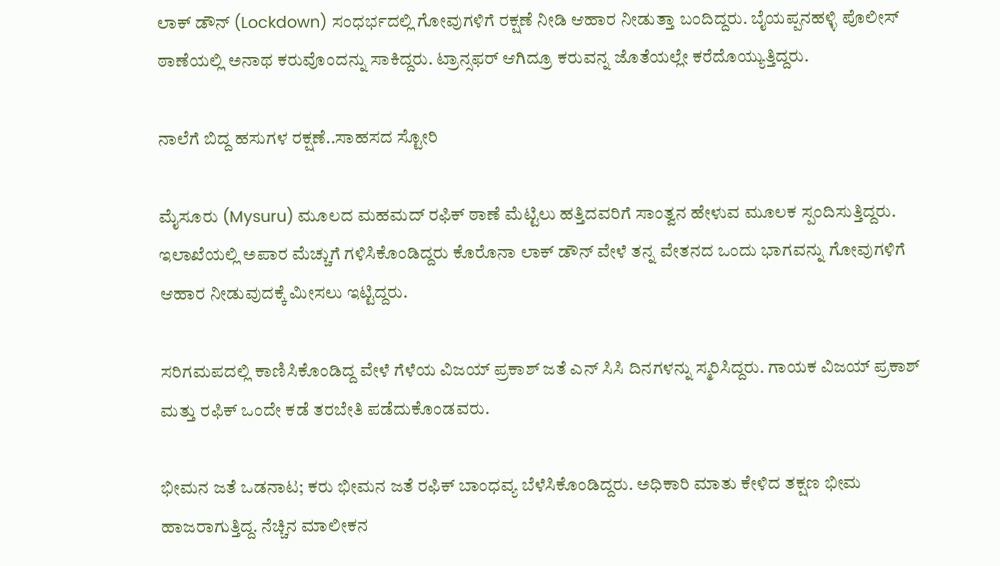ಲಾಕ್ ಡೌನ್ (Lockdown) ಸಂಧರ್ಭದಲ್ಲಿ ಗೋವುಗಳಿಗೆ ರಕ್ಷಣೆ ನೀಡಿ ಆಹಾರ ನೀಡುತ್ತಾ ಬಂದಿದ್ದರು. ಬೈಯಪ್ಪನಹಳ್ಳಿ ಪೊಲೀಸ್ ಠಾಣೆಯಲ್ಲಿ ಅನಾಥ ಕರುವೊಂದನ್ನು ಸಾಕಿದ್ದರು. ಟ್ರಾನ್ಸಫರ್ ಆಗಿದ್ರೂ ಕರುವನ್ನ ಜೊತೆಯಲ್ಲೇ ಕರೆದೊಯ್ಯುತ್ತಿದ್ದರು.

ನಾಲೆಗೆ ಬಿದ್ದ ಹಸುಗಳ ರಕ್ಷಣೆ..ಸಾಹಸದ ಸ್ಟೋರಿ

ಮೈಸೂರು (Mysuru) ಮೂಲದ ಮಹಮದ್ ರಫಿಕ್ ಠಾಣೆ ಮೆಟ್ಟಿಲು ಹತ್ತಿದವರಿಗೆ ಸಾಂತ್ವನ ಹೇಳುವ ಮೂಲಕ ಸ್ಪಂದಿಸುತ್ತಿದ್ದರು. ಇಲಾಖೆಯಲ್ಲಿ ಅಪಾರ ಮೆಚ್ಚುಗೆ ಗಳಿಸಿಕೊಂಡಿದ್ದರು ಕೊರೊನಾ ಲಾಕ್ ಡೌನ್ ವೇಳೆ ತನ್ನ ವೇತನದ ಒಂದು ಭಾಗವನ್ನು ಗೋವುಗಳಿಗೆ ಆಹಾರ ನೀಡುವುದಕ್ಕೆ ಮೀಸಲು ಇಟ್ಟಿದ್ದರು.

ಸರಿಗಮಪದಲ್ಲಿ ಕಾಣಿಸಿಕೊಂಡಿದ್ದ ವೇಳೆ ಗೆಳೆಯ ವಿಜಯ್ ಪ್ರಕಾಶ್ ಜತೆ ಎನ್‌ ಸಿಸಿ ದಿನಗಳನ್ನು ಸ್ಮರಿಸಿದ್ದರು. ಗಾಯಕ ವಿಜಯ್ ಪ್ರಕಾಶ್ ಮತ್ತು ರಫಿಕ್ ಒಂದೇ ಕಡೆ ತರಬೇತಿ ಪಡೆದುಕೊಂಡವರು.

ಭೀಮನ ಜತೆ ಒಡನಾಟ; ಕರು ಭೀಮನ ಜತೆ ರಫಿಕ್ ಬಾಂಧವ್ಯ ಬೆಳೆಸಿಕೊಂಡಿದ್ದರು. ಅಧಿಕಾರಿ ಮಾತು ಕೇಳಿದ ತಕ್ಷಣ ಭೀಮ ಹಾಜರಾಗುತ್ತಿದ್ದ. ನೆಚ್ಚಿನ ಮಾಲೀಕನ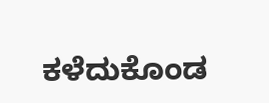ಕಳೆದುಕೊಂಡ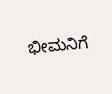ಭೀಮನಿಗೆ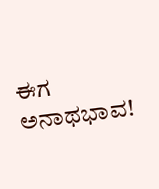ಈಗ ಅನಾಥಭಾವ!